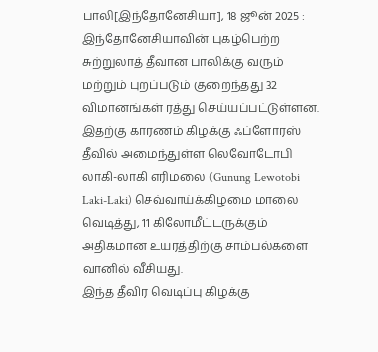பாலி[இந்தோனேசியா], 18 ஜூன் 2025 : இந்தோனேசியாவின் புகழ்பெற்ற சுற்றுலாத் தீவான பாலிக்கு வரும் மற்றும் புறப்படும் குறைந்தது 32 விமானங்கள் ரத்து செய்யப்பட்டுள்ளன. இதற்கு காரணம் கிழக்கு ஃப்ளோரஸ் தீவில் அமைந்துள்ள லெவோடோபி லாகி-லாகி எரிமலை (Gunung Lewotobi Laki-Laki) செவ்வாய்க்கிழமை மாலை வெடித்து, 11 கிலோமீட்டருக்கும் அதிகமான உயரத்திற்கு சாம்பல்களை வானில் வீசியது.
இந்த தீவிர வெடிப்பு கிழக்கு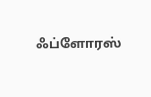ஃப்ளோரஸ்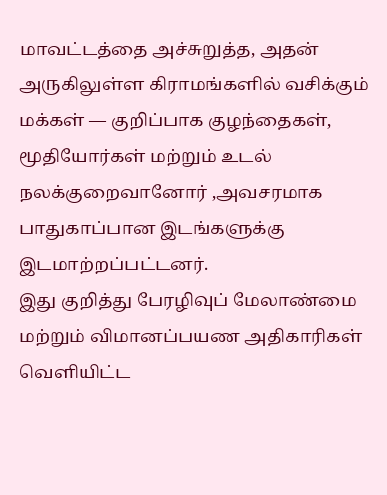மாவட்டத்தை அச்சுறுத்த, அதன் அருகிலுள்ள கிராமங்களில் வசிக்கும் மக்கள் — குறிப்பாக குழந்தைகள், மூதியோர்கள் மற்றும் உடல் நலக்குறைவானோர் ,அவசரமாக பாதுகாப்பான இடங்களுக்கு இடமாற்றப்பட்டனர்.
இது குறித்து பேரழிவுப் மேலாண்மை மற்றும் விமானப்பயண அதிகாரிகள் வெளியிட்ட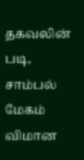தகவலின் படி, சாம்பல் மேகம் விமான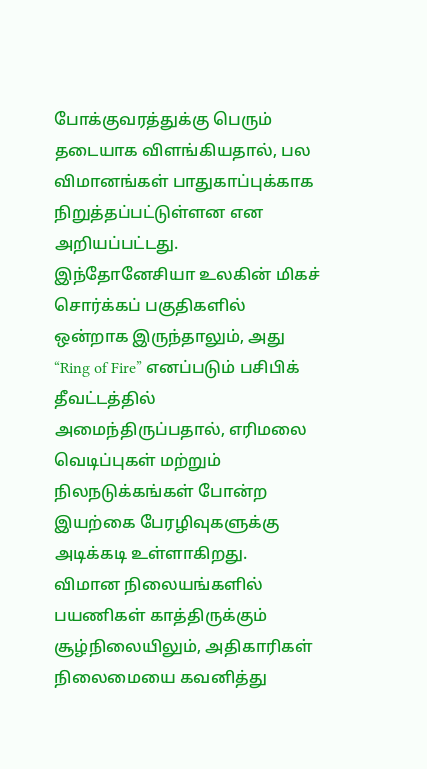போக்குவரத்துக்கு பெரும் தடையாக விளங்கியதால், பல விமானங்கள் பாதுகாப்புக்காக நிறுத்தப்பட்டுள்ளன என அறியப்பட்டது.
இந்தோனேசியா உலகின் மிகச் சொர்க்கப் பகுதிகளில் ஒன்றாக இருந்தாலும், அது “Ring of Fire” எனப்படும் பசிபிக் தீவட்டத்தில் அமைந்திருப்பதால், எரிமலை வெடிப்புகள் மற்றும் நிலநடுக்கங்கள் போன்ற இயற்கை பேரழிவுகளுக்கு அடிக்கடி உள்ளாகிறது.
விமான நிலையங்களில் பயணிகள் காத்திருக்கும் சூழ்நிலையிலும், அதிகாரிகள் நிலைமையை கவனித்து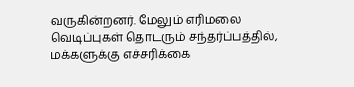வருகின்றனர். மேலும் எரிமலை வெடிப்புகள் தொடரும் சந்தர்ப்பத்தில், மக்களுக்கு எச்சரிக்கை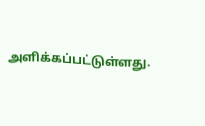அளிக்கப்பட்டுள்ளது.